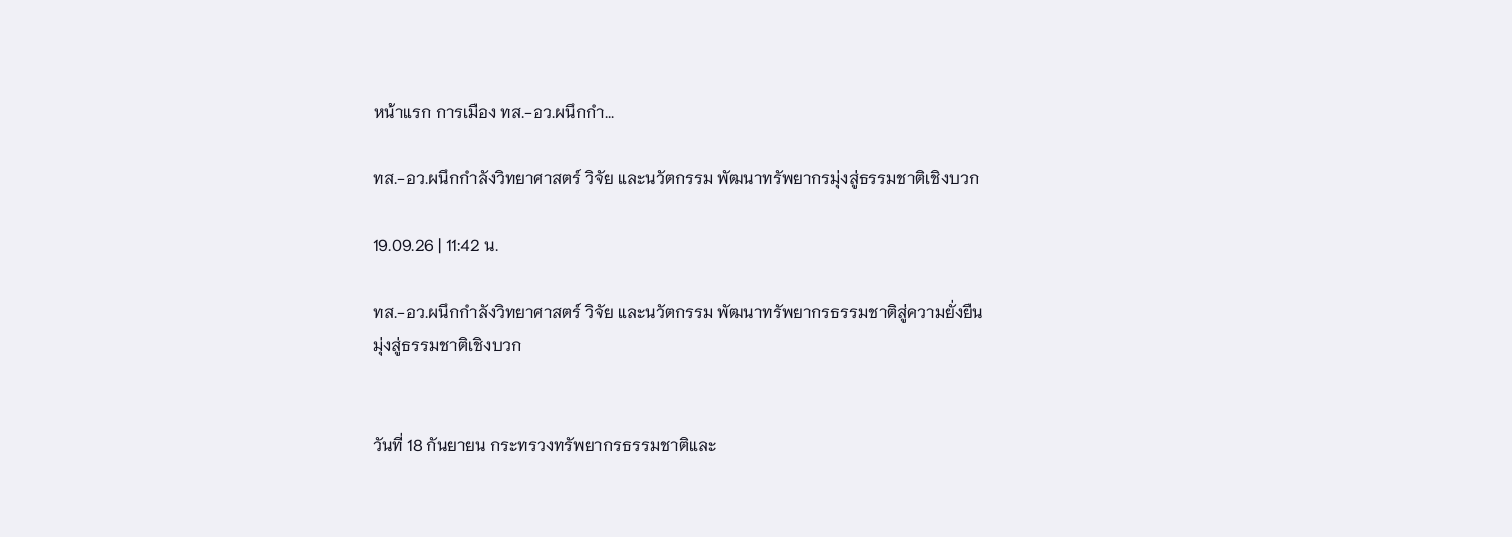หน้าแรก การเมือง ทส.-อว.ผนึกกำ...

ทส.-อว.ผนึกกำลังวิทยาศาสตร์ วิจัย และนวัตกรรม พัฒนาทรัพยากรมุ่งสู่ธรรมชาติเชิงบวก

19.09.26 | 11:42 น.

ทส.-อว.ผนึกกำลังวิทยาศาสตร์ วิจัย และนวัตกรรม พัฒนาทรัพยากรธรรมชาติสู่ความยั่งยืน มุ่งสู่ธรรมชาติเชิงบวก


วันที่ 18 กันยายน กระทรวงทรัพยากรธรรมชาติและ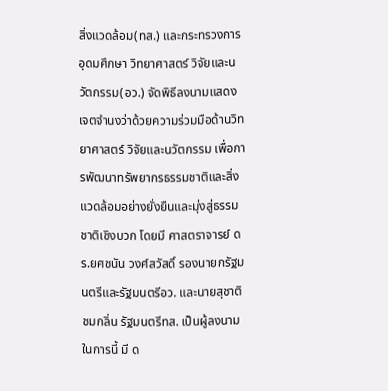สิ่งแวดล้อม(ทส.) และกระทรวงการอุดมศึกษา วิทยาศาสตร์ วิจัยและนวัตกรรม(อว.) จัดพิธีลงนามแสดงเจตจำนงว่าด้วยความร่วมมือด้านวิทยาศาสตร์ วิจัยและนวัตกรรม เพื่อการพัฒนาทรัพยากรธรรมชาติและสิ่งแวดล้อมอย่างยั่งยืนและมุ่งสู่ธรรมชาติเชิงบวก โดยมี ศาสตราจารย์ ดร.ยศชนัน วงศ์สวัสดิ์ รองนายกรัฐมนตรีและรัฐมนตรีอว. และนายสุชาติ ชมกลิ่น รัฐมนตรีทส. เป็นผู้ลงนาม ในการนี้ มี ด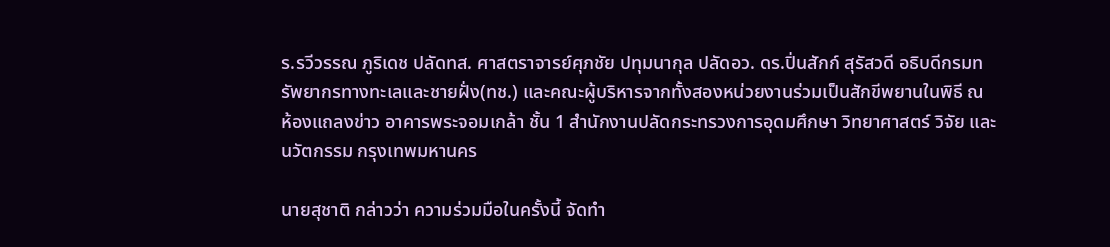ร.รวีวรรณ ภูริเดช ปลัดทส. ศาสตราจารย์ศุภชัย ปทุมนากุล ปลัดอว. ดร.ปิ่นสักก์ สุรัสวดี อธิบดีกรมทรัพยากรทางทะเลและชายฝั่ง(ทช.) และคณะผู้บริหารจากทั้งสองหน่วยงานร่วมเป็นสักขีพยานในพิธี ณ ห้องแถลงข่าว อาคารพระจอมเกล้า ชั้น 1 สำนักงานปลัดกระทรวงการอุดมศึกษา วิทยาศาสตร์ วิจัย และนวัตกรรม กรุงเทพมหานคร

นายสุชาติ กล่าวว่า ความร่วมมือในครั้งนี้ จัดทำ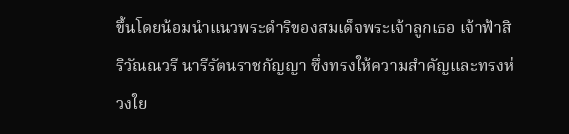ขึ้นโดยน้อมนำแนวพระดำริของสมเด็จพระเจ้าลูกเธอ เจ้าฟ้าสิริวัณณวรี นารีรัตนราชกัญญา ซึ่งทรงให้ความสำคัญและทรงห่วงใย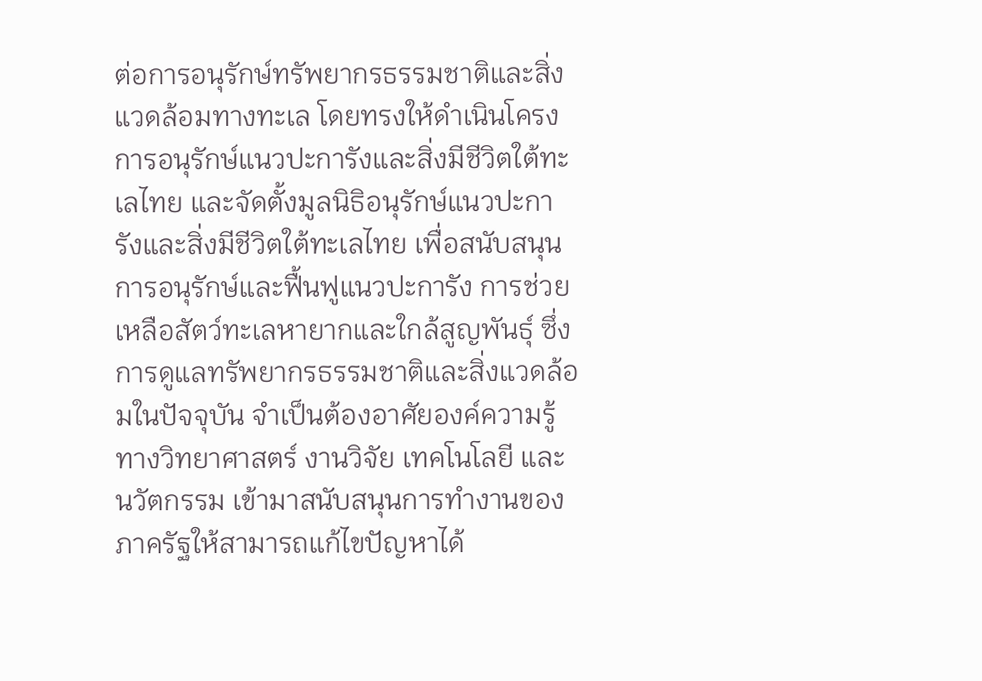ต่อการอนุรักษ์ทรัพยากรธรรมชาติและสิ่งแวดล้อมทางทะเล โดยทรงให้ดำเนินโครงการอนุรักษ์แนวปะการังและสิ่งมีชีวิตใต้ทะเลไทย และจัดตั้งมูลนิธิอนุรักษ์แนวปะการังและสิ่งมีชีวิตใต้ทะเลไทย เพื่อสนับสนุนการอนุรักษ์และฟื้นฟูแนวปะการัง การช่วยเหลือสัตว์ทะเลหายากและใกล้สูญพันธุ์ ซึ่งการดูแลทรัพยากรธรรมชาติและสิ่งแวดล้อมในปัจจุบัน จำเป็นต้องอาศัยองค์ความรู้ทางวิทยาศาสตร์ งานวิจัย เทคโนโลยี และนวัตกรรม เข้ามาสนับสนุนการทำงานของภาครัฐให้สามารถแก้ไขปัญหาได้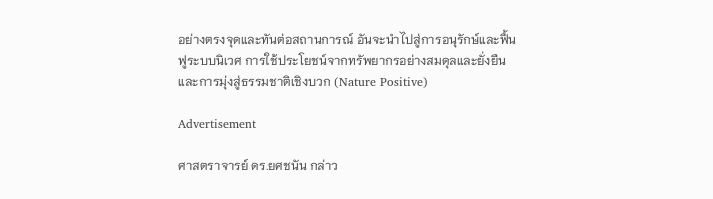อย่างตรงจุดและทันต่อสถานการณ์ อันจะนำไปสู่การอนุรักษ์และฟื้นฟูระบบนิเวศ การใช้ประโยชน์จากทรัพยากรอย่างสมดุลและยั่งยืนและการมุ่งสู่ธรรมชาติเชิงบวก (Nature Positive)

Advertisement

ศาสตราจารย์ ดร.ยศชนัน กล่าว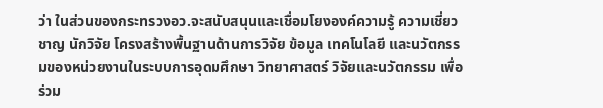ว่า ในส่วนของกระทรวงอว.จะสนับสนุนและเชื่อมโยงองค์ความรู้ ความเชี่ยวชาญ นักวิจัย โครงสร้างพื้นฐานด้านการวิจัย ข้อมูล เทคโนโลยี และนวัตกรรมของหน่วยงานในระบบการอุดมศึกษา วิทยาศาสตร์ วิจัยและนวัตกรรม เพื่อร่วม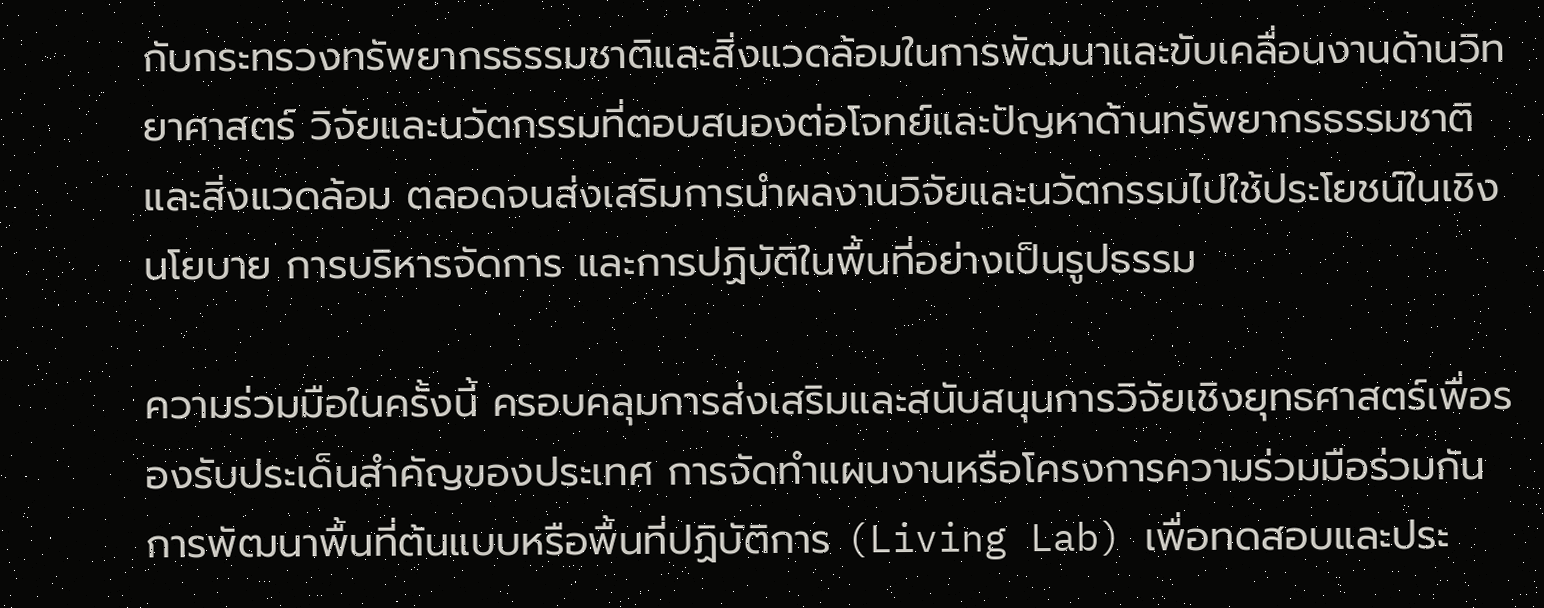กับกระทรวงทรัพยากรธรรมชาติและสิ่งแวดล้อมในการพัฒนาและขับเคลื่อนงานด้านวิทยาศาสตร์ วิจัยและนวัตกรรมที่ตอบสนองต่อโจทย์และปัญหาด้านทรัพยากรธรรมชาติและสิ่งแวดล้อม ตลอดจนส่งเสริมการนำผลงานวิจัยและนวัตกรรมไปใช้ประโยชน์ในเชิงนโยบาย การบริหารจัดการ และการปฏิบัติในพื้นที่อย่างเป็นรูปธรรม

ความร่วมมือในครั้งนี้ ครอบคลุมการส่งเสริมและสนับสนุนการวิจัยเชิงยุทธศาสตร์เพื่อรองรับประเด็นสำคัญของประเทศ การจัดทำแผนงานหรือโครงการความร่วมมือร่วมกัน การพัฒนาพื้นที่ต้นแบบหรือพื้นที่ปฏิบัติการ (Living Lab) เพื่อทดสอบและประ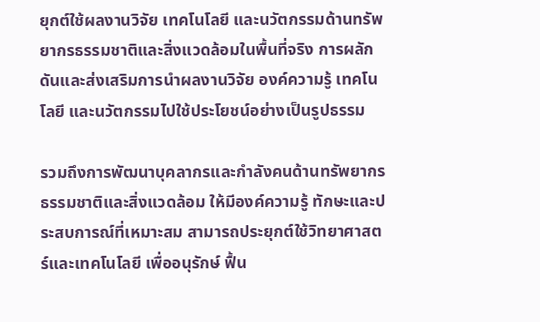ยุกต์ใช้ผลงานวิจัย เทคโนโลยี และนวัตกรรมด้านทรัพยากรธรรมชาติและสิ่งแวดล้อมในพื้นที่จริง การผลักดันและส่งเสริมการนำผลงานวิจัย องค์ความรู้ เทคโนโลยี และนวัตกรรมไปใช้ประโยชน์อย่างเป็นรูปธรรม

รวมถึงการพัฒนาบุคลากรและกำลังคนด้านทรัพยากรธรรมชาติและสิ่งแวดล้อม ให้มีองค์ความรู้ ทักษะและประสบการณ์ที่เหมาะสม สามารถประยุกต์ใช้วิทยาศาสตร์และเทคโนโลยี เพื่ออนุรักษ์ ฟื้น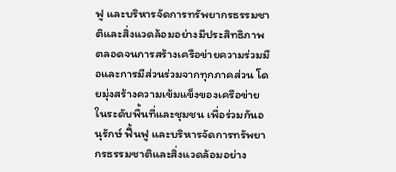ฟู และบริหารจัดการทรัพยากรธรรมชาติและสิ่งแวดล้อมอย่างมีประสิทธิภาพ ตลอดจนการสร้างเครือข่ายความร่วมมือและการมีส่วนร่วมจากทุกภาคส่วน โดยมุ่งสร้างความเข้มแข็งของเครือข่ายในระดับพื้นที่และชุมชน เพื่อร่วมกันอนุรักษ์ ฟื้นฟู และบริหารจัดการทรัพยากรธรรมชาติและสิ่งแวดล้อมอย่าง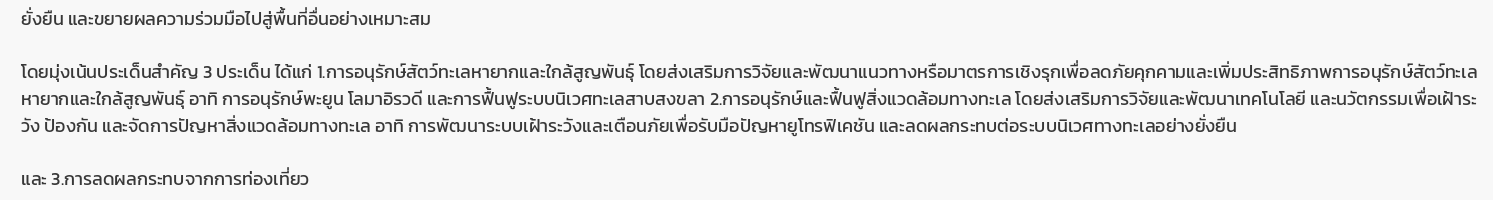ยั่งยืน และขยายผลความร่วมมือไปสู่พื้นที่อื่นอย่างเหมาะสม

โดยมุ่งเน้นประเด็นสำคัญ 3 ประเด็น ได้แก่ 1.การอนุรักษ์สัตว์ทะเลหายากและใกล้สูญพันธุ์ โดยส่งเสริมการวิจัยและพัฒนาแนวทางหรือมาตรการเชิงรุกเพื่อลดภัยคุกคามและเพิ่มประสิทธิภาพการอนุรักษ์สัตว์ทะเลหายากและใกล้สูญพันธุ์ อาทิ การอนุรักษ์พะยูน โลมาอิรวดี และการฟื้นฟูระบบนิเวศทะเลสาบสงขลา 2.การอนุรักษ์และฟื้นฟูสิ่งแวดล้อมทางทะเล โดยส่งเสริมการวิจัยและพัฒนาเทคโนโลยี และนวัตกรรมเพื่อเฝ้าระวัง ป้องกัน และจัดการปัญหาสิ่งแวดล้อมทางทะเล อาทิ การพัฒนาระบบเฝ้าระวังและเตือนภัยเพื่อรับมือปัญหายูโทรฟิเคชัน และลดผลกระทบต่อระบบนิเวศทางทะเลอย่างยั่งยืน

และ 3.การลดผลกระทบจากการท่องเที่ยว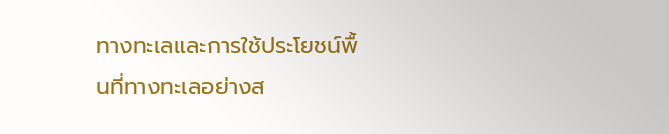ทางทะเลและการใช้ประโยชน์พื้นที่ทางทะเลอย่างส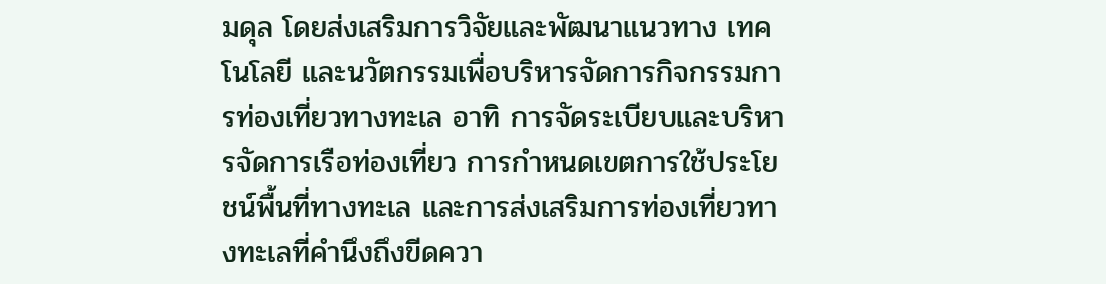มดุล โดยส่งเสริมการวิจัยและพัฒนาแนวทาง เทคโนโลยี และนวัตกรรมเพื่อบริหารจัดการกิจกรรมการท่องเที่ยวทางทะเล อาทิ การจัดระเบียบและบริหารจัดการเรือท่องเที่ยว การกำหนดเขตการใช้ประโยชน์พื้นที่ทางทะเล และการส่งเสริมการท่องเที่ยวทางทะเลที่คำนึงถึงขีดควา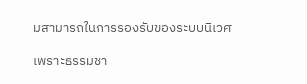มสามารถในการรองรับของระบบนิเวศ

เพราะธรรมชา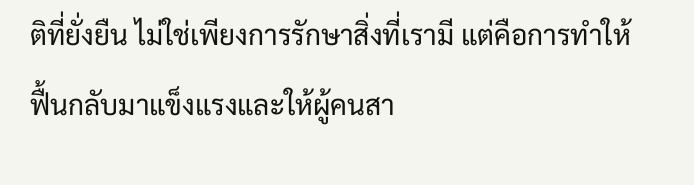ติที่ยั่งยืน ไม่ใช่เพียงการรักษาสิ่งที่เรามี แต่คือการทำให้ฟื้นกลับมาแข็งแรงและให้ผู้คนสา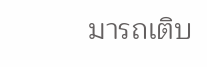มารถเติบ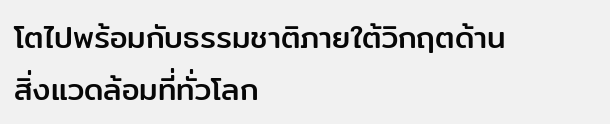โตไปพร้อมกับธรรมชาติภายใต้วิกฤตด้านสิ่งแวดล้อมที่ทั่วโลก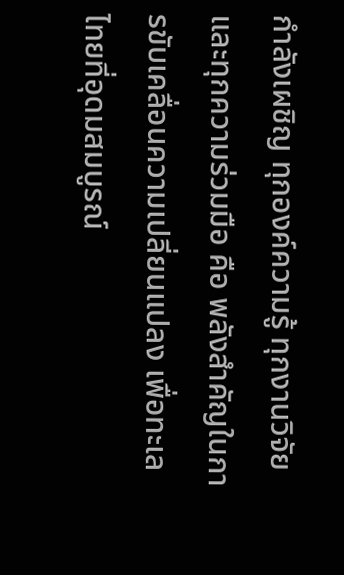กำลังเผชิญ ทุกองค์ความรู้ ทุกงานวิจัย และทุกความร่วมมือ คือ พลังสำคัญในการขับเคลื่อนความเปลี่ยนแปลง เพื่อทะเลไทยที่อุดมสมบูรณ์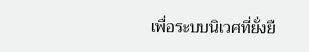เพื่อระบบนิเวศที่ยั่งยื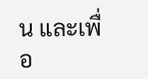น และเพื่อ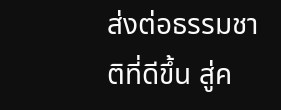ส่งต่อธรรมชาติที่ดีขึ้น สู่ค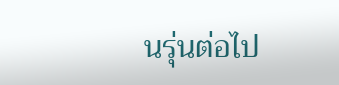นรุ่นต่อไป